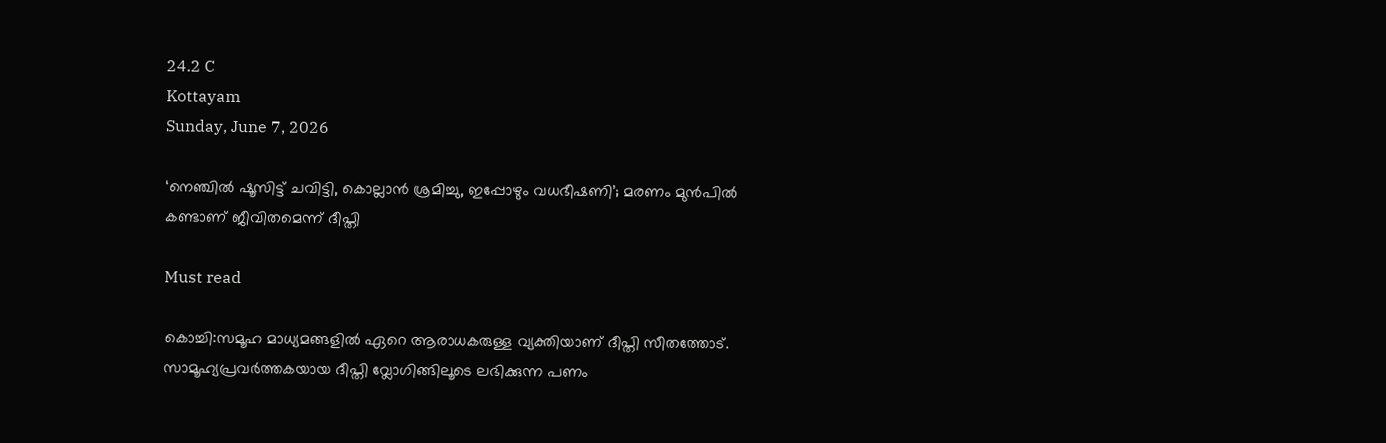24.2 C
Kottayam
Sunday, June 7, 2026

‘നെഞ്ചിൽ ഷൂസിട്ട് ചവിട്ടി, കൊല്ലാൻ ശ്രമിച്ചു, ഇപ്പോഴും വധഭീഷണി’; മരണം മുൻപിൽ കണ്ടാണ് ജീവിതമെന്ന് ദീപ്തി

Must read

കൊച്ചി:സമൂഹ മാധ്യമങ്ങളിൽ ഏറെ ആരാധകരുള്ള വ്യക്തിയാണ് ദീപ്തി സീതത്തോട്. സാമൂഹ്യപ്രവർത്തകയായ ദീപ്തി വ്ലോഗിങ്ങിലൂടെ ലഭിക്കുന്ന പണം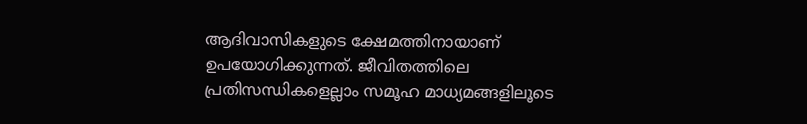ആദിവാസികളുടെ ക്ഷേമത്തിനായാണ് ഉപയോഗിക്കുന്നത്. ജീവിതത്തിലെ പ്രതിസന്ധികളെല്ലാം സമൂഹ മാധ്യമങ്ങളിലൂടെ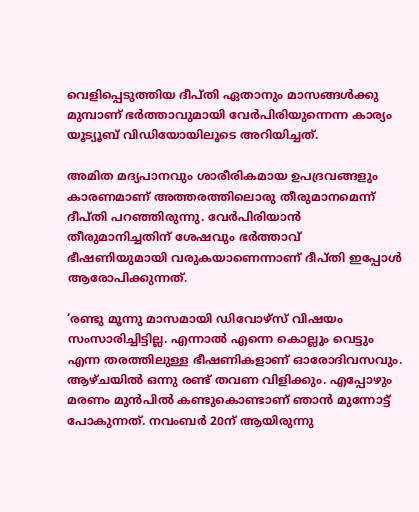വെളിപ്പെടുത്തിയ ദീപ്തി ഏതാനും മാസങ്ങൾക്കു മുമ്പാണ് ഭർത്താവുമായി വേർപിരിയുന്നെന്ന കാര്യം യൂട്യൂബ് വിഡിയോയിലൂടെ അറിയിച്ചത്.

അമിത മദ്യപാനവും ശാരീരികമായ ഉപദ്രവങ്ങളും കാരണമാണ് അത്തരത്തിലൊരു തീരുമാനമെന്ന് ദീപ്തി പറഞ്ഞിരുന്നു. വേർപിരിയാൻ തീരുമാനിച്ചതിന് ശേഷവും ഭർത്താവ് ഭീഷണിയുമായി വരുകയാണെന്നാണ് ദീപ്തി ഇപ്പോൾ ആരോപിക്കുന്നത്.

‘രണ്ടു മൂന്നു മാസമായി ഡിവോഴ്സ് വിഷയം സംസാരിച്ചിട്ടില്ല. എന്നാൽ എന്നെ കൊല്ലും വെട്ടും എന്ന തരത്തിലുള്ള ഭീഷണികളാണ് ഓരോദിവസവും. ആഴ്ചയിൽ ഒന്നു രണ്ട് തവണ വിളിക്കും. എപ്പോഴും മരണം മുൻപിൽ കണ്ടുകൊണ്ടാണ് ഞാൻ മുന്നോട്ട് പോകുന്നത്. നവംബർ 20ന് ആയിരുന്നു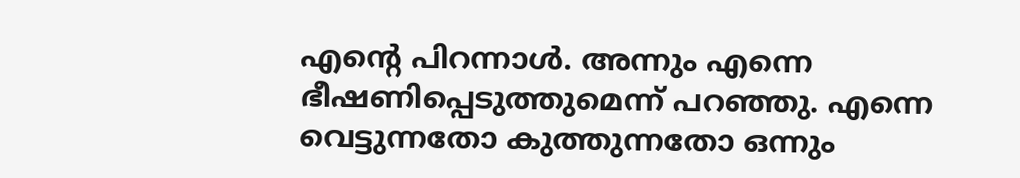എന്റെ പിറന്നാൾ. അന്നും എന്നെ ഭീഷണിപ്പെടുത്തുമെന്ന് പറഞ്ഞു. എന്നെ വെട്ടുന്നതോ കുത്തുന്നതോ ഒന്നും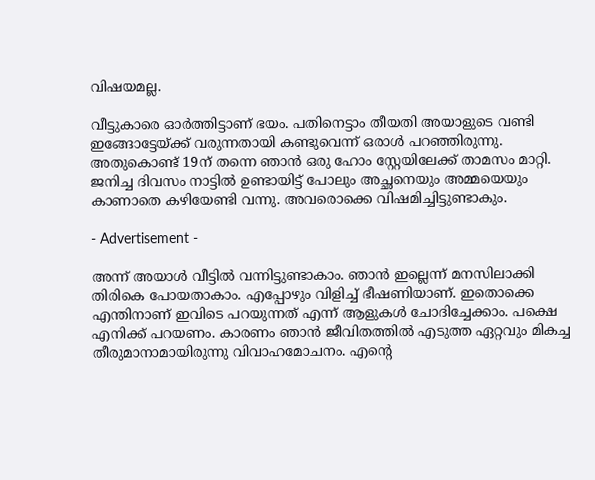വിഷയമല്ല.

വീട്ടുകാരെ ഓർത്തിട്ടാണ് ഭയം. പതിനെട്ടാം തീയതി അയാളുടെ വണ്ടി ഇങ്ങോട്ടേയ്ക്ക് വരുന്നതായി കണ്ടുവെന്ന് ഒരാൾ പറഞ്ഞിരുന്നു. അതുകൊണ്ട് 19ന് തന്നെ ഞാൻ ഒരു ഹോം സ്റ്റേയിലേക്ക് താമസം മാറ്റി. ജനിച്ച ദിവസം നാട്ടിൽ ഉണ്ടായിട്ട് പോലും അച്ഛനെയും അമ്മയെയും കാണാതെ കഴിയേണ്ടി വന്നു. അവരൊക്കെ വിഷമിച്ചിട്ടുണ്ടാകും.

- Advertisement -

അന്ന് അയാൾ വീട്ടിൽ വന്നിട്ടുണ്ടാകാം. ഞാൻ ഇല്ലെന്ന് മനസിലാക്കി തിരികെ പോയതാകാം. എപ്പോഴും വിളിച്ച് ഭീഷണിയാണ്. ഇതൊക്കെ എന്തിനാണ് ഇവിടെ പറയുന്നത് എന്ന് ആളുകൾ ചോദിച്ചേക്കാം. പക്ഷെ എനിക്ക് പറയണം. കാരണം ഞാൻ ജീവിതത്തിൽ എടുത്ത ഏറ്റവും മികച്ച തീരുമാനാമായിരുന്നു വിവാഹമോചനം. എന്റെ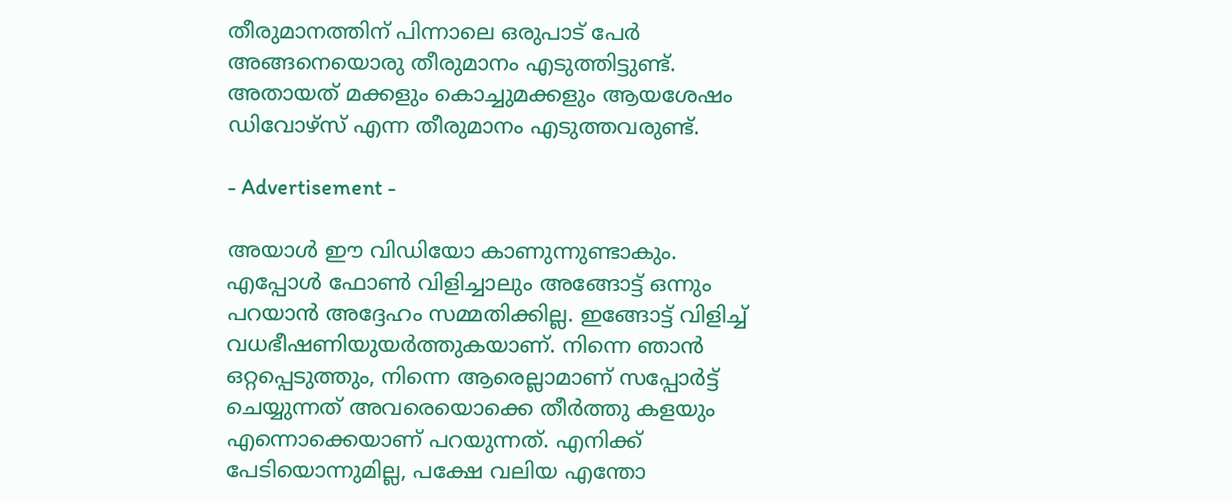തീരുമാനത്തിന് പിന്നാലെ ഒരുപാട് പേർ അങ്ങനെയൊരു തീരുമാനം എടുത്തിട്ടുണ്ട്. അതായത് മക്കളും കൊച്ചുമക്കളും ആയശേഷം ഡിവോഴ്സ് എന്ന തീരുമാനം എടുത്തവരുണ്ട്.

- Advertisement -

അയാൾ ഈ വിഡിയോ കാണുന്നുണ്ടാകും. എപ്പോൾ ഫോൺ വിളിച്ചാലും അങ്ങോട്ട് ഒന്നും പറയാൻ അദ്ദേഹം സമ്മതിക്കില്ല. ഇങ്ങോട്ട് വിളിച്ച് വധഭീഷണിയുയർത്തുകയാണ്. നിന്നെ ഞാൻ ഒറ്റപ്പെടുത്തും, നിന്നെ ആരെല്ലാമാണ് സപ്പോർട്ട് ചെയ്യുന്നത് അവരെയൊക്കെ തീർത്തു കളയും എന്നൊക്കെയാണ് പറയുന്നത്. എനിക്ക് പേടിയൊന്നുമില്ല, പക്ഷേ വലിയ എന്തോ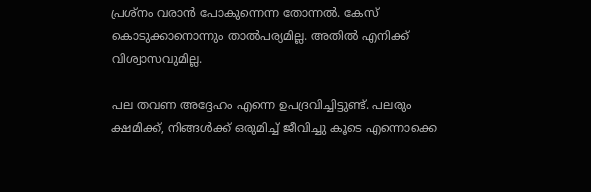പ്രശ്നം വരാൻ പോകുന്നെന്ന തോന്നൽ. കേസ് കൊടുക്കാനൊന്നും താല്‍പര്യമില്ല. അതിൽ എനിക്ക് വിശ്വാസവുമില്ല.

പല തവണ അദ്ദേഹം എന്നെ ഉപദ്രവിച്ചിട്ടുണ്ട്. പലരും ക്ഷമിക്ക്, നിങ്ങൾക്ക് ഒരുമിച്ച് ജീവിച്ചു കൂടെ എന്നൊക്കെ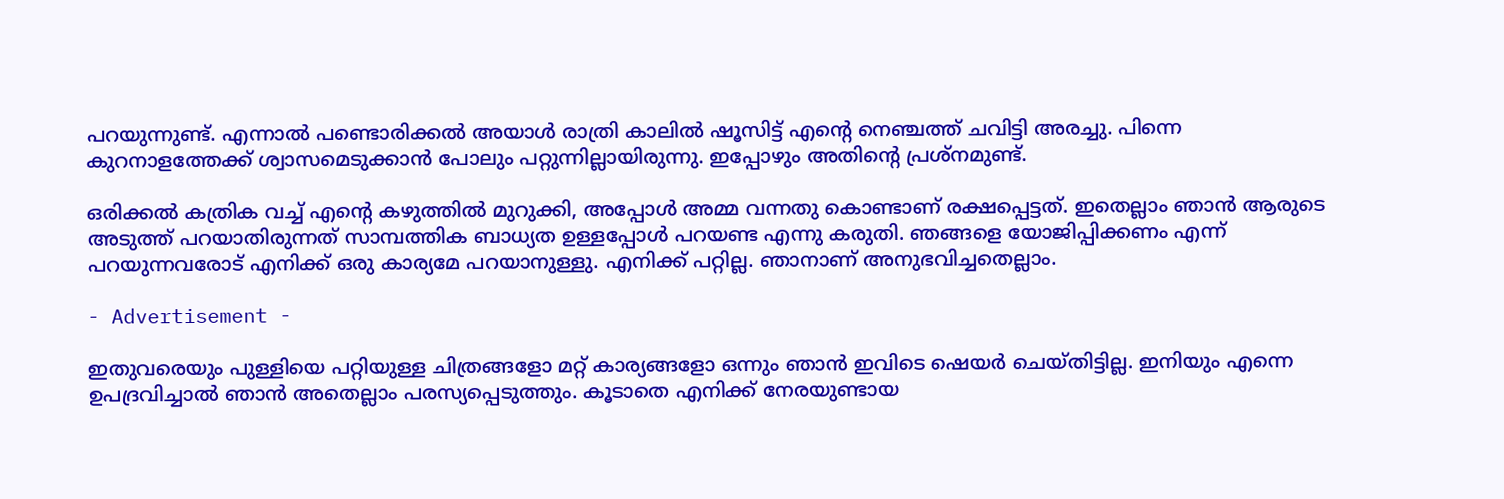പറയുന്നുണ്ട്. എന്നാൽ പണ്ടൊരിക്കൽ അയാൾ രാത്രി കാലിൽ ഷൂസിട്ട് എന്റെ നെഞ്ചത്ത് ചവിട്ടി അരച്ചു. പിന്നെ കുറനാളത്തേക്ക് ശ്വാസമെടുക്കാൻ പോലും പറ്റുന്നില്ലായിരുന്നു. ഇപ്പോഴും അതിന്റെ പ്രശ്നമുണ്ട്.

ഒരിക്കൽ കത്രിക വച്ച് എന്റെ കഴുത്തിൽ മുറുക്കി, അപ്പോൾ അമ്മ വന്നതു കൊണ്ടാണ് രക്ഷപ്പെട്ടത്. ഇതെല്ലാം ഞാൻ ആരുടെ അടുത്ത് പറയാതിരുന്നത് സാമ്പത്തിക ബാധ്യത ഉള്ളപ്പോൾ പറയണ്ട എന്നു കരുതി. ഞങ്ങളെ യോജിപ്പിക്കണം എന്ന് പറയുന്നവരോട് എനിക്ക് ഒരു കാര്യമേ പറയാനുള്ളു. എനിക്ക് പറ്റില്ല. ഞാനാണ് അനുഭവിച്ചതെല്ലാം.

- Advertisement -

ഇതുവരെയും പുള്ളിയെ പറ്റിയുള്ള ചിത്രങ്ങളോ മറ്റ് കാര്യങ്ങളോ ഒന്നും ഞാൻ ഇവിടെ ഷെയർ ചെയ്തിട്ടില്ല. ഇനിയും എന്നെ ഉപദ്രവിച്ചാൽ ഞാൻ അതെല്ലാം പരസ്യപ്പെടുത്തും. കൂടാതെ എനിക്ക് നേരയുണ്ടായ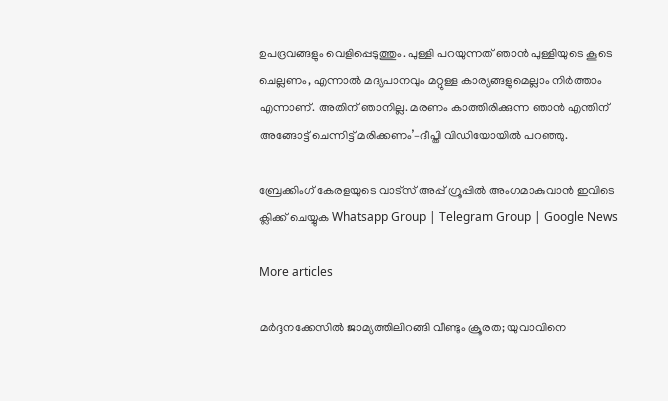ഉപദ്രവങ്ങളും വെളിപ്പെടുത്തും. പുള്ളി പറയുന്നത് ഞാൻ പുള്ളിയുടെ കൂടെ ചെല്ലണം, എന്നാൽ മദ്യപാനവും മറ്റുള്ള കാര്യങ്ങളുമെല്ലാം നിർത്താം എന്നാണ്. അതിന് ഞാനില്ല. മരണം കാത്തിരിക്കുന്ന ഞാൻ എന്തിന് അങ്ങോട്ട് ചെന്നിട്ട് മരിക്കണം’–ദീപ്തി വിഡിയോയിൽ പറഞ്ഞു.

ബ്രേക്കിംഗ് കേരളയുടെ വാട്സ് അപ്പ് ഗ്രൂപ്പിൽ അംഗമാകുവാൻ ഇവിടെ ക്ലിക്ക് ചെയ്യുക Whatsapp Group | Telegram Group | Google News

More articles

മർദ്ദനക്കേസിൽ ജാമ്യത്തിലിറങ്ങി വീണ്ടും ക്രൂരത; യുവാവിനെ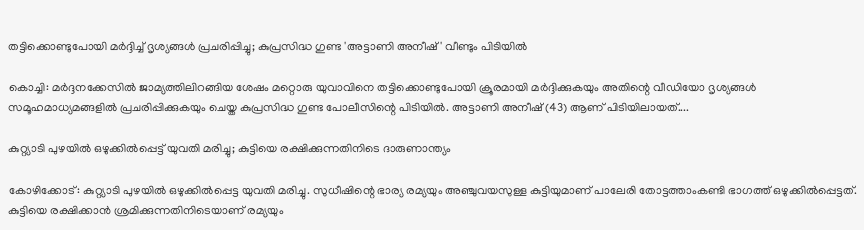തട്ടിക്കൊണ്ടുപോയി മർദ്ദിച്ച് ദൃശ്യങ്ങൾ പ്രചരിപ്പിച്ചു; കുപ്രസിദ്ധ ഗുണ്ട 'അട്ടാണി അനീഷ്' വീണ്ടും പിടിയിൽ

കൊച്ചി: മർദ്ദനക്കേസിൽ ജാമ്യത്തിലിറങ്ങിയ ശേഷം മറ്റൊരു യുവാവിനെ തട്ടിക്കൊണ്ടുപോയി ക്രൂരമായി മർദ്ദിക്കുകയും അതിന്റെ വീഡിയോ ദൃശ്യങ്ങൾ സമൂഹമാധ്യമങ്ങളിൽ പ്രചരിപ്പിക്കുകയും ചെയ്ത കുപ്രസിദ്ധ ഗുണ്ട പോലീസിന്റെ പിടിയിൽ. അട്ടാണി അനീഷ് (43) ആണ് പിടിയിലായത്....

കുറ്റ്യാടി പുഴയിൽ ഒഴുക്കിൽപ്പെട്ട് യുവതി മരിച്ചു; കുട്ടിയെ രക്ഷിക്കുന്നതിനിടെ ദാരുണാന്ത്യം

കോഴിക്കോട്: കുറ്റ്യാടി പുഴയിൽ ഒഴുക്കിൽപ്പെട്ട യുവതി മരിച്ചു. സുധീഷിന്റെ ഭാര്യ രമ്യയും അഞ്ചുവയസുള്ള കുട്ടിയുമാണ് പാലേരി തോട്ടത്താംകണ്ടി ഭാഗത്ത് ഒഴുക്കിൽപ്പെട്ടത്. കുട്ടിയെ രക്ഷിക്കാൻ ശ്രമിക്കുന്നതിനിടെയാണ് രമ്യയും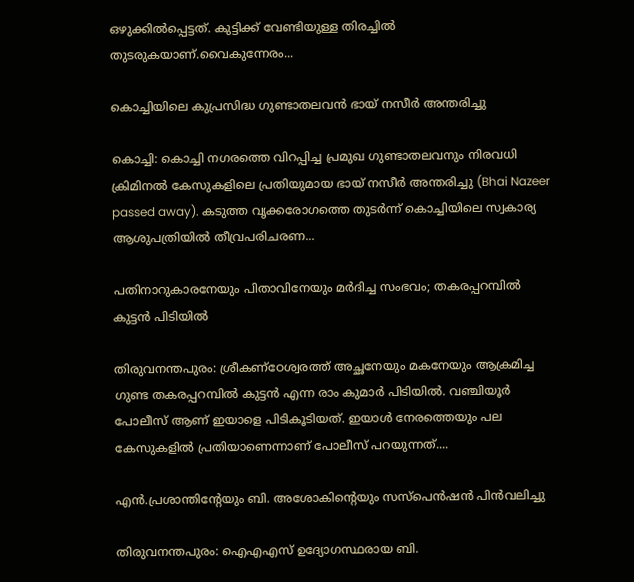ഒഴുക്കിൽപ്പെട്ടത്. കുട്ടിക്ക് വേണ്ടിയുള്ള തിരച്ചിൽ തുടരുകയാണ്.വൈകുന്നേരം...

കൊച്ചിയിലെ കുപ്രസിദ്ധ ഗുണ്ടാതലവൻ ഭായ് നസീർ അന്തരിച്ചു

കൊച്ചി: കൊച്ചി നഗരത്തെ വിറപ്പിച്ച പ്രമുഖ ഗുണ്ടാതലവനും നിരവധി ക്രിമിനൽ കേസുകളിലെ പ്രതിയുമായ ഭായ് നസീർ അന്തരിച്ചു (Bhai Nazeer passed away). കടുത്ത വൃക്കരോഗത്തെ തുടർന്ന് കൊച്ചിയിലെ സ്വകാര്യ ആശുപത്രിയിൽ തീവ്രപരിചരണ...

പതിനാറുകാരനേയും പിതാവിനേയും മർദിച്ച സംഭവം; തകരപ്പറമ്പിൽ കുട്ടൻ പിടിയിൽ

തിരുവനന്തപുരം: ശ്രീകണ്ഠേശ്വരത്ത് അച്ഛനേയും മകനേയും ആക്രമിച്ച ഗുണ്ട തകരപ്പറമ്പിൽ കുട്ടൻ എന്ന രാം കുമാർ പിടിയിൽ. വഞ്ചിയൂർ പോലീസ് ആണ് ഇയാളെ പിടികൂടിയത്. ഇയാൾ നേരത്തെയും പല കേസുകളിൽ പ്രതിയാണെന്നാണ് പോലീസ് പറയുന്നത്....

എൻ.പ്രശാന്തിന്റേയും ബി. അശോകിന്റെയും സസ്‌പെൻഷൻ പിൻവലിച്ചു

തിരുവനന്തപുരം: ഐഎഎസ് ഉദ്യോഗസ്ഥരായ ബി.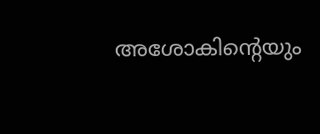അശോകിന്റെയും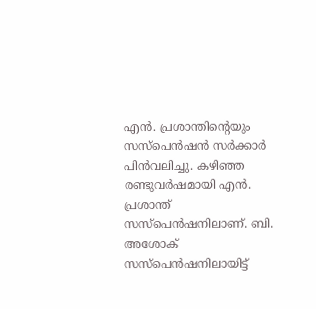എൻ. പ്രശാന്തിന്റെയും സസ്പെൻഷൻ സർക്കാർ പിൻവലിച്ചു. കഴിഞ്ഞ രണ്ടുവർഷമായി എൻ. പ്രശാന്ത് സസ്പെൻഷനിലാണ്. ബി. അശോക് സസ്പെൻഷനിലായിട്ട്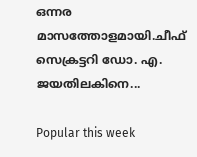ഒന്നര മാസത്തോളമായി.ചീഫ് സെക്രട്ടറി ഡോ. എ. ജയതിലകിനെ...

Popular this week